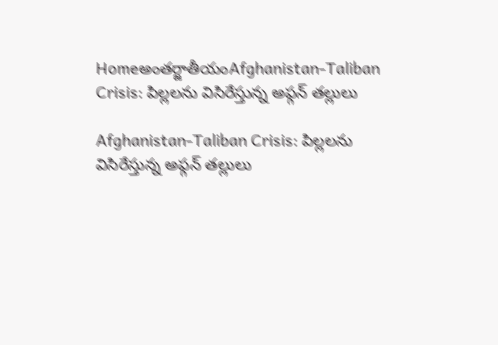Homeఅంతర్జాతీయంAfghanistan-Taliban Crisis: పిల్లలను విసిరేస్తున్న అఫ్గన్ తల్లులు

Afghanistan-Taliban Crisis: పిల్లలను విసిరేస్తున్న అఫ్గన్ తల్లులు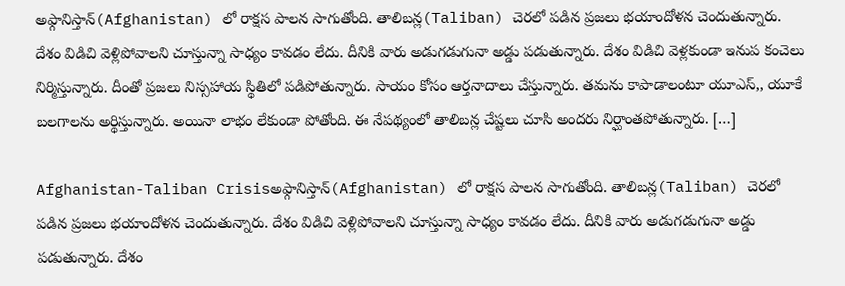అఫ్గానిస్తాన్(Afghanistan) లో రాక్షస పాలన సాగుతోంది. తాలిబన్ల(Taliban) చెరలో పడిన ప్రజలు భయాందోళన చెందుతున్నారు. దేశం విడిచి వెళ్లిపోవాలని చూస్తున్నా సాధ్యం కావడం లేదు. దీనికి వారు అడుగడుగునా అడ్డు పడుతున్నారు. దేశం విడిచి వెళ్లకుండా ఇనుప కంచెలు నిర్మిస్తున్నారు. దీంతో ప్రజలు నిస్సహాయ స్థితిలో పడిపోతున్నారు. సాయం కోసం ఆర్తనాదాలు చేస్తున్నారు. తమను కాపాడాలంటూ యూఎస్,, యూకే బలగాలను అర్థిస్తున్నారు. అయినా లాభం లేకుండా పోతోంది. ఈ నేపథ్యంలో తాలిబన్ల చేష్టలు చూసి అందరు నిర్ఘాంతపోతున్నారు. […]

Afghanistan-Taliban Crisisఅఫ్గానిస్తాన్(Afghanistan) లో రాక్షస పాలన సాగుతోంది. తాలిబన్ల(Taliban) చెరలో పడిన ప్రజలు భయాందోళన చెందుతున్నారు. దేశం విడిచి వెళ్లిపోవాలని చూస్తున్నా సాధ్యం కావడం లేదు. దీనికి వారు అడుగడుగునా అడ్డు పడుతున్నారు. దేశం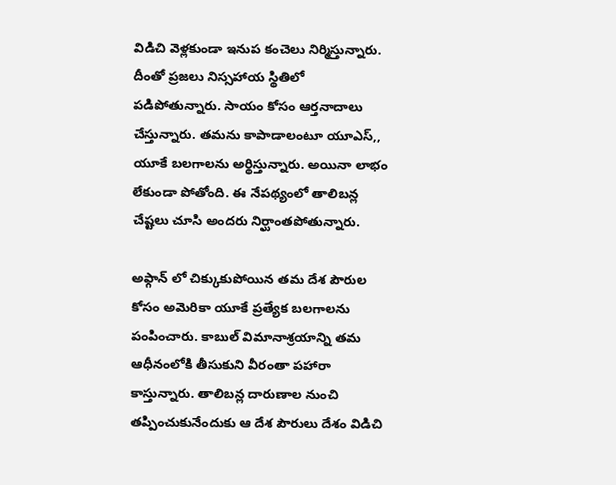విడిచి వెళ్లకుండా ఇనుప కంచెలు నిర్మిస్తున్నారు. దీంతో ప్రజలు నిస్సహాయ స్థితిలో పడిపోతున్నారు. సాయం కోసం ఆర్తనాదాలు చేస్తున్నారు. తమను కాపాడాలంటూ యూఎస్,, యూకే బలగాలను అర్థిస్తున్నారు. అయినా లాభం లేకుండా పోతోంది. ఈ నేపథ్యంలో తాలిబన్ల చేష్టలు చూసి అందరు నిర్ఘాంతపోతున్నారు.

అఫ్గాన్ లో చిక్కుకుపోయిన తమ దేశ పౌరుల కోసం అమెరికా యూకే ప్రత్యేక బలగాలను పంపించారు. కాబుల్ విమానాశ్రయాన్ని తమ ఆధీనంలోకి తీసుకుని వీరంతా పహారా కాస్తున్నారు. తాలిబన్ల దారుణాల నుంచి తప్పించుకునేందుకు ఆ దేశ పౌరులు దేశం విడిచి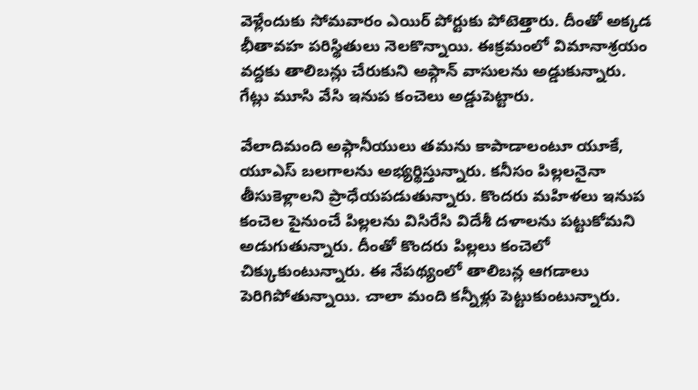వెళ్లేందుకు సోమవారం ఎయిర్ పోర్టుకు పోటెత్తారు. దీంతో అక్కడ భీతావహ పరిస్థితులు నెలకొన్నాయి. ఈక్రమంలో విమానాశ్రయం వద్దకు తాలిబన్లు చేరుకుని అప్గాన్ వాసులను అడ్డుకున్నారు. గేట్లు మూసి వేసి ఇనుప కంచెలు అడ్డుపెట్టారు.

వేలాదిమంది అఫ్గానీయులు తమను కాపాడాలంటూ యూకే, యూఎస్ బలగాలను అభ్యర్థిస్తున్నారు. కనీసం పిల్లలనైనా తీసుకెళ్లాలని ప్రాధేయపడుతున్నారు. కొందరు మహిళలు ఇనుప కంచెల పైనుంచే పిల్లలను విసిరేసి విదేశీ దళాలను పట్టుకోమని అడుగుతున్నారు. దీంతో కొందరు పిల్లలు కంచెలో చిక్కుకుంటున్నారు. ఈ నేపథ్యంలో తాలిబన్ల ఆగడాలు పెరిగిపోతున్నాయి. చాలా మంది కన్నీళ్లు పెట్టుకుంటున్నారు.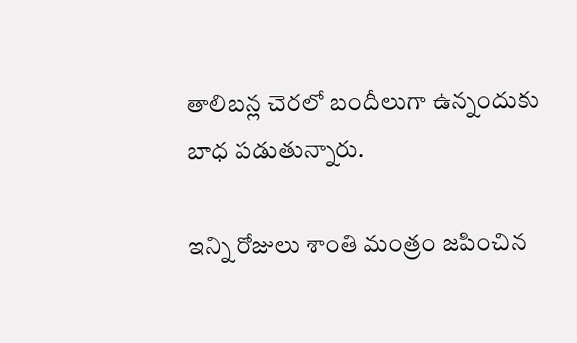తాలిబన్ల చెరలో బందీలుగా ఉన్నందుకు బాధ పడుతున్నారు.

ఇన్ని రోజులు శాంతి మంత్రం జపించిన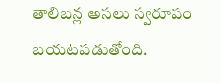తాలిబన్ల అసలు స్వరూపం బయటపడుతోంది.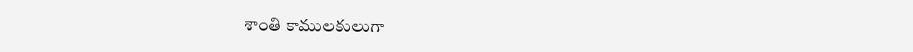శాంతి కాములకులుగా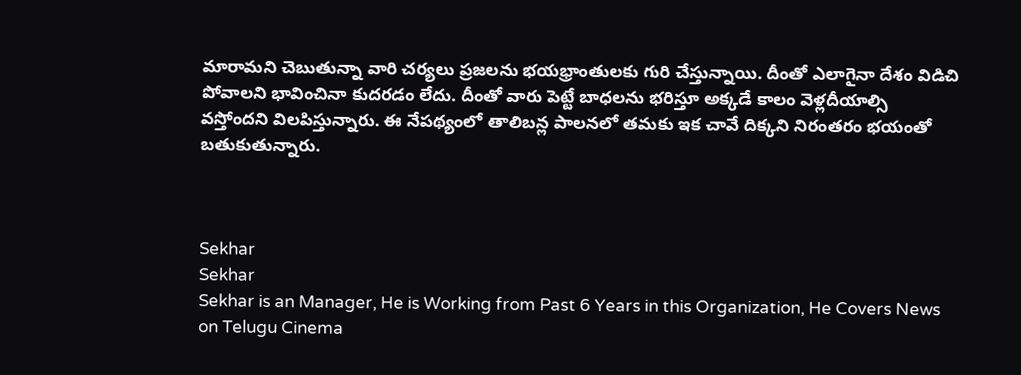మారామని చెబుతున్నా వారి చర్యలు ప్రజలను భయభ్రాంతులకు గురి చేస్తున్నాయి. దీంతో ఎలాగైనా దేశం విడిచి పోవాలని భావించినా కుదరడం లేదు. దీంతో వారు పెట్టే బాధలను భరిస్తూ అక్కడే కాలం వెళ్లదీయాల్సి వస్తోందని విలపిస్తున్నారు. ఈ నేపథ్యంలో తాలిబన్ల పాలనలో తమకు ఇక చావే దిక్కని నిరంతరం భయంతో బతుకుతున్నారు.



Sekhar
Sekhar
Sekhar is an Manager, He is Working from Past 6 Years in this Organization, He Covers News on Telugu Cinema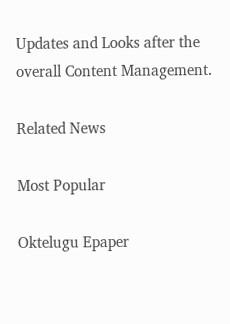Updates and Looks after the overall Content Management.

Related News

Most Popular

Oktelugu Epaper